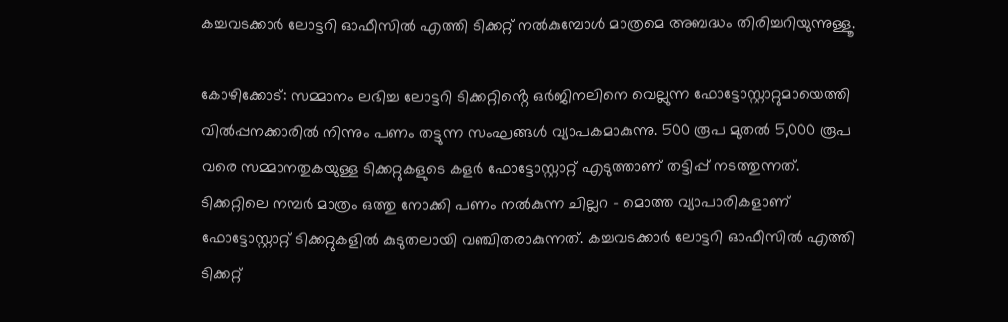കച്ചവടക്കാർ ലോട്ടറി ഓഫീസിൽ എത്തി ടിക്കറ്റ് നൽകുമ്പോൾ മാത്രമെ അബദ്ധം തിരിച്ചറിയുന്നുള്ളൂ.

കോഴിക്കോട്: സമ്മാനം ലഭിച്ച ലോട്ടറി ടിക്കറ്റിൻ്റെ ഒർജിനലിനെ വെല്ലുന്ന ഫോട്ടോസ്റ്റാറ്റുമായെത്തി വിൽപ്പനക്കാരിൽ നിന്നും പണം തട്ടുന്ന സംഘങ്ങൾ വ്യാപകമാകുന്നു. 500 രൂപ മുതൽ 5,000 രൂപ വരെ സമ്മാനതുകയുള്ള ടിക്കറ്റുകളുടെ കളർ ഫോട്ടോസ്റ്റാറ്റ് എടുത്താണ് തട്ടിപ്പ് നടത്തുന്നത്. ടിക്കറ്റിലെ നമ്പർ മാത്രം ഒത്തു നോക്കി പണം നൽകുന്ന ചില്ലറ - മൊത്ത വ്യാപാരികളാണ് ഫോട്ടോസ്റ്റാറ്റ് ടിക്കറ്റുകളിൽ കുടുതലായി വഞ്ചിതരാകുന്നത്. കച്ചവടക്കാർ ലോട്ടറി ഓഫീസിൽ എത്തി ടിക്കറ്റ്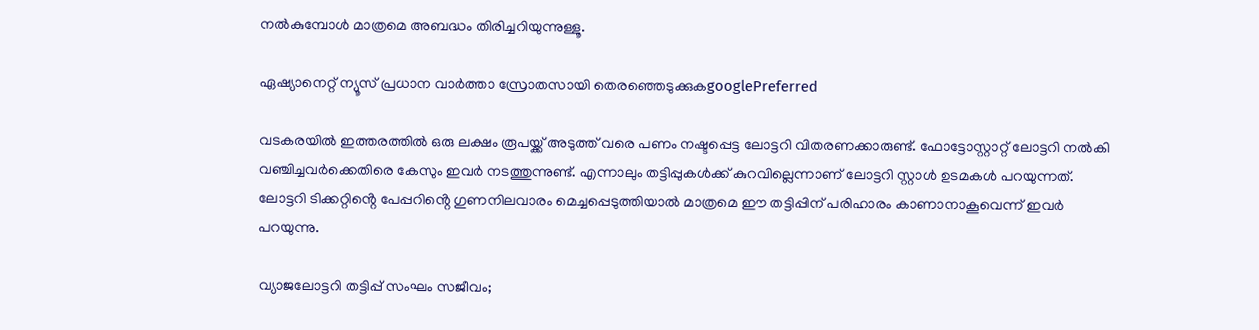നൽകുമ്പോൾ മാത്രമെ അബദ്ധം തിരിച്ചറിയുന്നുള്ളൂ.

ഏഷ്യാനെറ്റ് ന്യൂസ് പ്രധാന വാർത്താ സ്രോതസായി തെരഞ്ഞെടുക്കുകgooglePreferred

വടകരയിൽ ഇത്തരത്തിൽ ഒരു ലക്ഷം രൂപയ്ക്ക് അടുത്ത് വരെ പണം നഷ്ടപ്പെട്ട ലോട്ടറി വിതരണക്കാരുണ്ട്. ഫോട്ടോസ്റ്റാറ്റ് ലോട്ടറി നൽകി വഞ്ചിച്ചവർക്കെതിരെ കേസും ഇവർ നടത്തുന്നുണ്ട്. എന്നാലും തട്ടിപ്പുകൾക്ക് കുറവില്ലെന്നാണ് ലോട്ടറി സ്റ്റാൾ ഉടമകൾ പറയുന്നത്. ലോട്ടറി ടിക്കറ്റിൻ്റെ പേപ്പറിൻ്റെ ഗുണനിലവാരം മെച്ചപ്പെടുത്തിയാൽ മാത്രമെ ഈ തട്ടിപ്പിന് പരിഹാരം കാണാനാകൂവെന്ന് ഇവർ പറയുന്നു.

വ്യാജലോട്ടറി തട്ടിപ്പ് സംഘം സജീവം;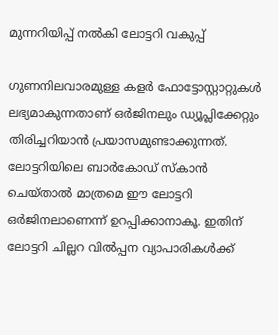മുന്നറിയിപ്പ് നൽകി ലോട്ടറി വകുപ്പ്

ഗുണനിലവാരമുള്ള കളർ ഫോട്ടോസ്റ്റാറ്റുകൾ ലഭ്യമാകുന്നതാണ് ഒർജിനലും ഡ്യൂപ്ലിക്കേറ്റും തിരിച്ചറിയാൻ പ്രയാസമുണ്ടാക്കുന്നത്. ലോട്ടറിയിലെ ബാർകോഡ് സ്കാൻ ചെയ്താൽ മാത്രമെ ഈ ലോട്ടറി ഒർജിനലാണെന്ന് ഉറപ്പിക്കാനാകൂ. ഇതിന് ലോട്ടറി ചില്ലറ വിൽപ്പന വ്യാപാരികൾക്ക്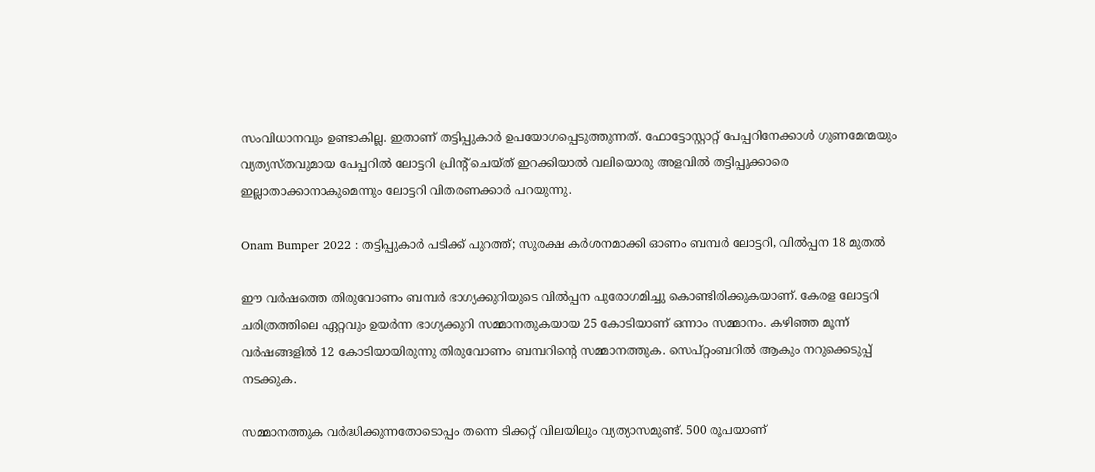സംവിധാനവും ഉണ്ടാകില്ല. ഇതാണ് തട്ടിപ്പുകാർ ഉപയോഗപ്പെടുത്തുന്നത്. ഫോട്ടോസ്റ്റാറ്റ് പേപ്പറിനേക്കാൾ ഗുണമേന്മയും വ്യത്യസ്തവുമായ പേപ്പറിൽ ലോട്ടറി പ്രിൻ്റ് ചെയ്ത് ഇറക്കിയാൽ വലിയൊരു അളവിൽ തട്ടിപ്പുക്കാരെ ഇല്ലാതാക്കാനാകുമെന്നും ലോട്ടറി വിതരണക്കാർ പറയുന്നു.

Onam Bumper 2022 : തട്ടിപ്പുകാർ പടിക്ക് പുറത്ത്; സുരക്ഷ കർശനമാക്കി ഓണം ബമ്പർ ലോട്ടറി, വിൽപ്പന 18 മുതൽ

ഈ വർഷത്തെ തിരുവോണം ബമ്പർ ഭാഗ്യക്കുറിയുടെ വിൽപ്പന പുരോഗമിച്ചു കൊണ്ടിരിക്കുകയാണ്. കേരള ലോട്ടറി ചരിത്രത്തിലെ ഏറ്റവും ഉയർന്ന ഭാഗ്യക്കുറി സമ്മാനതുകയായ 25 കോടിയാണ് ഒന്നാം സമ്മാനം. കഴിഞ്ഞ മൂന്ന് വർഷങ്ങളിൽ 12 കോടിയായിരുന്നു തിരുവോണം ബമ്പറിന്റെ സമ്മാനത്തുക. സെപ്റ്റംബറില്‍ ആകും നറുക്കെടുപ്പ് നടക്കുക.

സമ്മാനത്തുക വർദ്ധിക്കുന്നതോടൊപ്പം തന്നെ ടിക്കറ്റ് വിലയിലും വ്യത്യാസമുണ്ട്. 500 രൂപയാണ്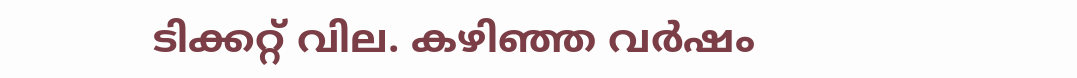ടിക്കറ്റ് വില. കഴിഞ്ഞ വർഷം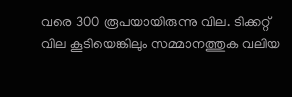വരെ 300 രൂപയായിരുന്നു വില. ടിക്കറ്റ് വില കൂടിയെങ്കിലും സമ്മാനത്തുക വലിയ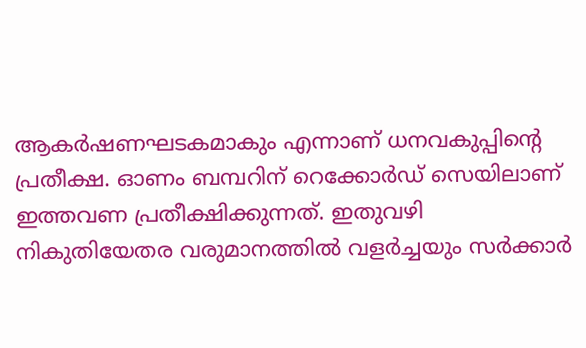ആകർഷണഘടകമാകും എന്നാണ് ധനവകുപ്പിന്റെ പ്രതീക്ഷ. ഓണം ബമ്പറിന് റെക്കോർഡ് സെയിലാണ് ഇത്തവണ പ്രതീക്ഷിക്കുന്നത്. ഇതുവഴി നികുതിയേതര വരുമാനത്തിൽ വളർച്ചയും സർക്കാർ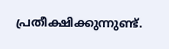പ്രതീക്ഷിക്കുന്നുണ്ട്.